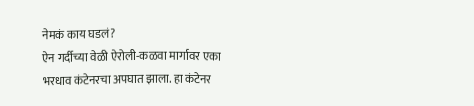नेमकं काय घडलं?
ऐन गर्दीच्या वेळी ऐरोली-कळवा मार्गावर एका भरधाव कंटेनरचा अपघात झाला. हा कंटेनर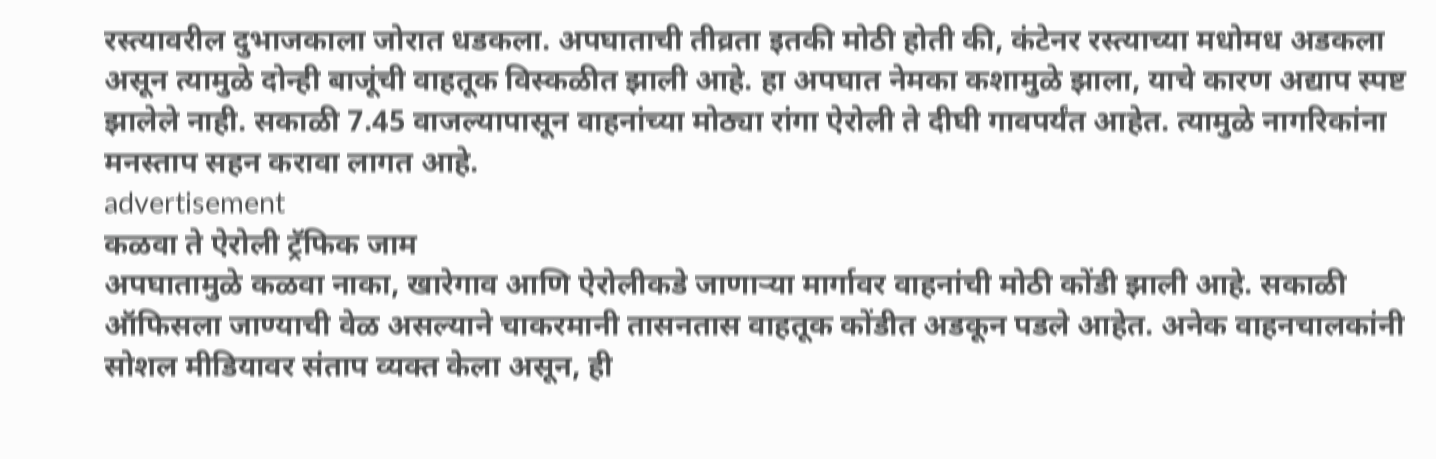रस्त्यावरील दुभाजकाला जोरात धडकला. अपघाताची तीव्रता इतकी मोठी होती की, कंटेनर रस्त्याच्या मधोमध अडकला असून त्यामुळे दोन्ही बाजूंची वाहतूक विस्कळीत झाली आहे. हा अपघात नेमका कशामुळे झाला, याचे कारण अद्याप स्पष्ट झालेले नाही. सकाळी 7.45 वाजल्यापासून वाहनांच्या मोठ्या रांगा ऐरोली ते दीघी गावपर्यंत आहेत. त्यामुळे नागरिकांना मनस्ताप सहन करावा लागत आहे.
advertisement
कळवा ते ऐरोली ट्रॅफिक जाम
अपघातामुळे कळवा नाका, खारेगाव आणि ऐरोलीकडे जाणाऱ्या मार्गावर वाहनांची मोठी कोंडी झाली आहे. सकाळी ऑफिसला जाण्याची वेळ असल्याने चाकरमानी तासनतास वाहतूक कोंडीत अडकून पडले आहेत. अनेक वाहनचालकांनी सोशल मीडियावर संताप व्यक्त केला असून, ही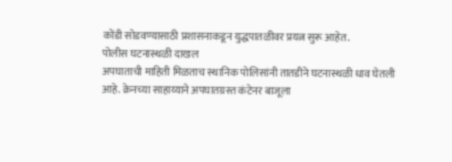कोंडी सोडवण्यासाठी प्रशासनाकडून युद्धपातळीवर प्रयत्न सुरू आहेत.
पोलीस घटनास्थळी दाखल
अपघाताची माहिती मिळताच स्थानिक पोलिसांनी तातडीने घटनास्थळी धाव घेतली आहे. क्रेनच्या साहाय्याने अपघातग्रस्त कंटेनर बाजूला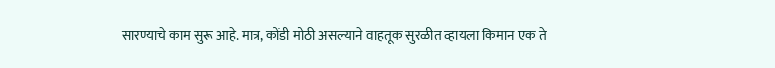सारण्याचे काम सुरू आहे. मात्र, कोंडी मोठी असल्याने वाहतूक सुरळीत व्हायला किमान एक ते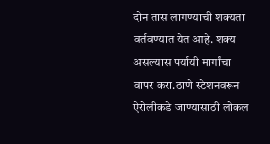दोन तास लागण्याची शक्यता वर्तवण्यात येत आहे. शक्य असल्यास पर्यायी मार्गांचा वापर करा.ठाणे स्टेशनवरून ऐरोलीकडे जाण्यासाठी लोकल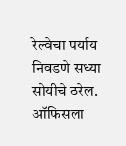रेल्वेचा पर्याय निवडणे सध्या सोयीचे ठरेल. ऑफिसला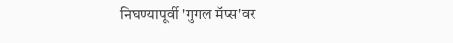निघण्यापूर्वी 'गुगल मॅप्स'वर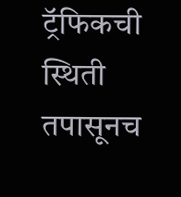ट्रॅफिकची स्थिती तपासूनच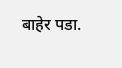बाहेर पडा.